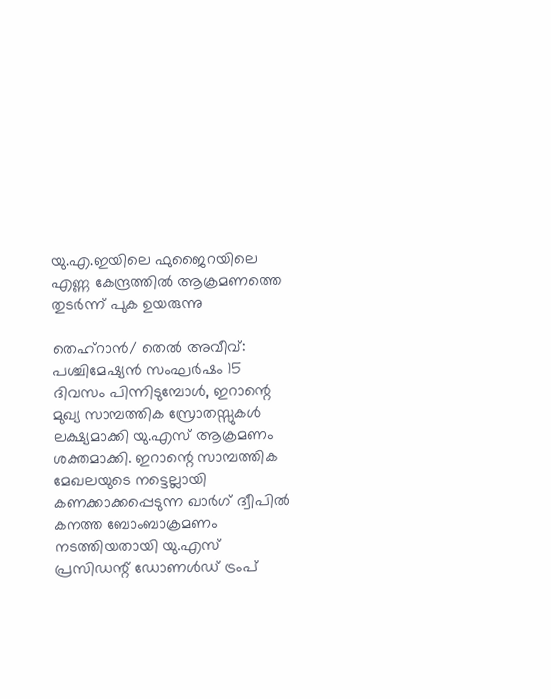യു.എ.ഇയിലെ ഫുജൈറയിലെ എണ്ണ കേന്ദ്രത്തിൽ ആക്രമണത്തെ തുടർന്ന് പുക ഉയരുന്നു

തെഹ്റാൻ/ തെൽ അവീവ്: പശ്ചിമേഷ്യൻ സംഘർഷം 15 ദിവസം പിന്നിടുമ്പോൾ, ഇറാന്റെ മുഖ്യ സാമ്പത്തിക സ്രോതസ്സുകൾ ലക്ഷ്യമാക്കി യു.എസ് ആക്രമണം ശക്തമാക്കി. ഇറാന്റെ സാമ്പത്തിക മേഖലയുടെ നട്ടെല്ലായി കണക്കാക്കപ്പെടുന്ന ഖാർഗ് ദ്വീപിൽ കനത്ത ബോംബാക്രമണം നടത്തിയതായി യു.എസ് പ്രസിഡന്റ് ഡോണൾഡ് ട്രംപ്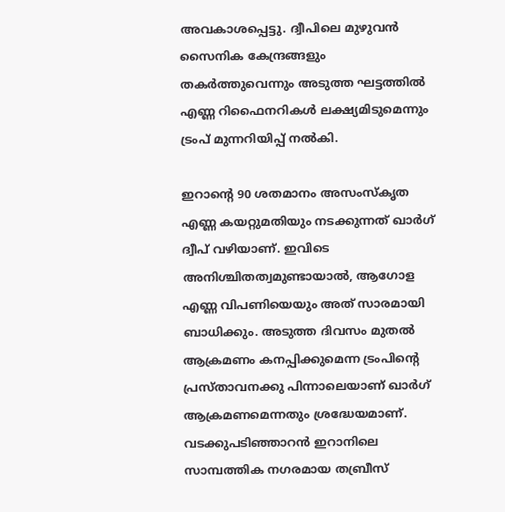അവകാശപ്പെട്ടു. ദ്വീപിലെ മുഴുവൻ സൈനിക കേന്ദ്രങ്ങളും തകർത്തുവെന്നും അടുത്ത ഘട്ടത്തിൽ എണ്ണ റിഫൈനറികൾ ലക്ഷ്യമിടുമെന്നും ട്രംപ് മുന്നറിയിപ്പ് നൽകി.

ഇറാന്റെ 90 ശതമാനം അസംസ്കൃത എണ്ണ കയറ്റുമതിയും നടക്കുന്നത് ഖാർഗ് ദ്വീപ് വഴിയാണ്. ഇവിടെ അനിശ്ചിതത്വമുണ്ടായാൽ, ആഗോള എണ്ണ വിപണിയെയും അത് സാരമായി ബാധിക്കും. അടുത്ത ദിവസം മുതൽ ആക്രമണം കനപ്പിക്കുമെന്ന ട്രംപിന്റെ പ്രസ്താവനക്കു പിന്നാലെയാണ് ഖാർഗ് ആക്രമണമെന്നതും ശ്രദ്ധേയമാണ്. വടക്കുപടിഞ്ഞാറൻ ഇറാനിലെ സാമ്പത്തിക നഗരമായ തബ്രീസ്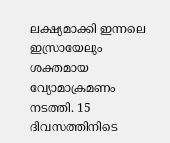ലക്ഷ്യമാക്കി ഇന്നലെ ഇസ്രായേലും ശക്തമായ വ്യോമാക്രമണം നടത്തി. 15 ദിവസത്തിനിടെ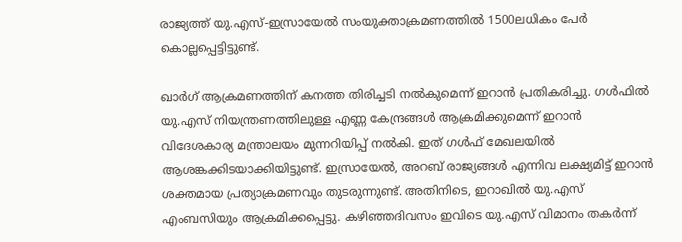രാജ്യത്ത് യു.എസ്-ഇസ്രായേൽ സംയുക്താക്രമണത്തിൽ 1500ലധികം പേർ കൊല്ലപ്പെട്ടിട്ടുണ്ട്.

ഖാർഗ് ആക്രമണത്തിന് കനത്ത തിരിച്ചടി നൽകുമെന്ന് ഇറാൻ പ്രതികരിച്ചു. ഗൾഫിൽ യു.എസ് നിയന്ത്രണത്തിലുള്ള എണ്ണ കേന്ദ്രങ്ങൾ ആക്രമിക്കുമെന്ന് ഇറാൻ വിദേശകാര്യ മന്ത്രാലയം മുന്നറിയിപ്പ് നൽകി. ഇത് ഗൾഫ് മേഖലയിൽ ആശങ്കക്കിടയാക്കിയിട്ടുണ്ട്. ഇസ്രായേൽ, അറബ് രാജ്യങ്ങൾ എന്നിവ ലക്ഷ്യമിട്ട് ഇറാൻ ശക്തമായ പ്രത്യാക്രമണവും തുടരുന്നുണ്ട്. അതിനിടെ, ഇറാഖിൽ യു.എസ് എംബസിയും ആക്രമിക്കപ്പെട്ടു. കഴിഞ്ഞദിവസം ഇവിടെ യു.എസ് വിമാനം തകർന്ന്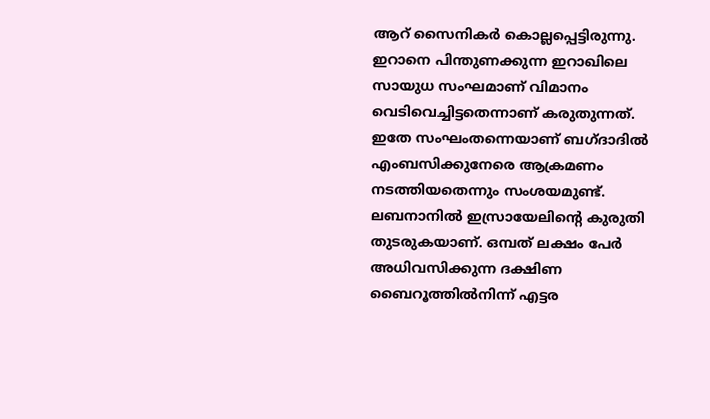ആറ് സൈനികർ കൊല്ലപ്പെട്ടിരുന്നു. ഇറാനെ പിന്തുണക്കുന്ന ഇറാഖിലെ സായുധ സംഘമാണ് വിമാനം വെടിവെച്ചിട്ടതെന്നാണ് കരുതുന്നത്. ഇതേ സംഘംതന്നെയാണ് ബഗ്ദാദിൽ എംബസിക്കുനേരെ ആക്രമണം നടത്തിയതെന്നും സംശയമുണ്ട്. ലബനാനിൽ ഇസ്രായേലിന്റെ കുരുതി തുടരുകയാണ്. ഒമ്പത് ലക്ഷം പേർ അധിവസിക്കുന്ന ദക്ഷിണ ബൈറൂത്തിൽനിന്ന് എട്ടര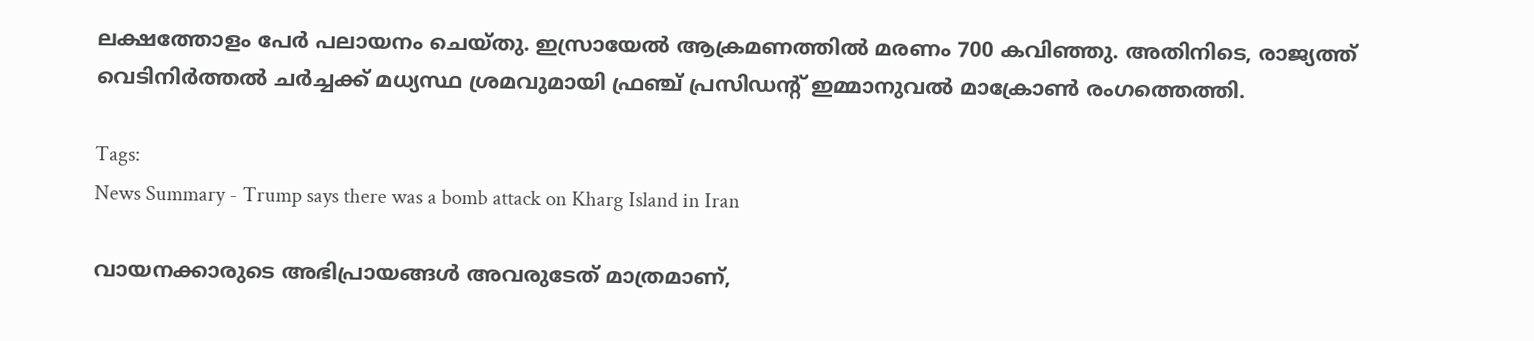ലക്ഷത്തോളം പേർ പലായനം ചെയ്തു. ഇസ്രായേൽ ആക്രമണത്തിൽ മരണം 700 കവിഞ്ഞു. അതിനിടെ, രാജ്യത്ത് വെടിനിർത്തൽ ചർച്ചക്ക് മധ്യസ്ഥ ശ്രമവുമായി ഫ്രഞ്ച് പ്രസിഡന്റ് ഇമ്മാനുവൽ മാക്രോൺ രംഗത്തെത്തി.

Tags:
News Summary - Trump says there was a bomb attack on Kharg Island in Iran

വായനക്കാരുടെ അഭിപ്രായങ്ങള്‍ അവരുടേത് മാത്രമാണ്,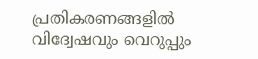പ്രതികരണങ്ങളിൽ വിദ്വേഷവും വെറുപ്പും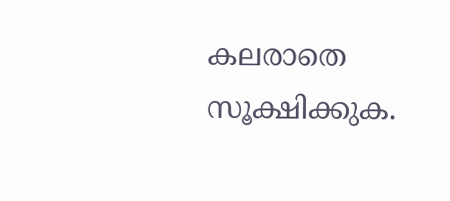കലരാതെ സൂക്ഷിക്കുക.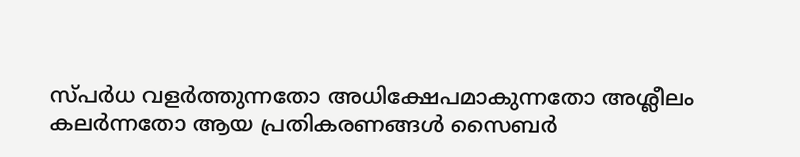സ്പർധ വളർത്തുന്നതോ അധിക്ഷേപമാകുന്നതോ അശ്ലീലം കലർന്നതോ ആയ പ്രതികരണങ്ങൾ സൈബർ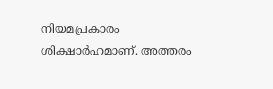നിയമപ്രകാരം ശിക്ഷാർഹമാണ്. അത്തരം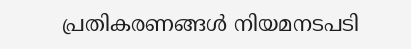പ്രതികരണങ്ങൾ നിയമനടപടി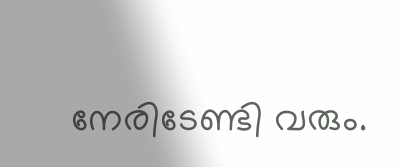നേരിടേണ്ടി വരും.